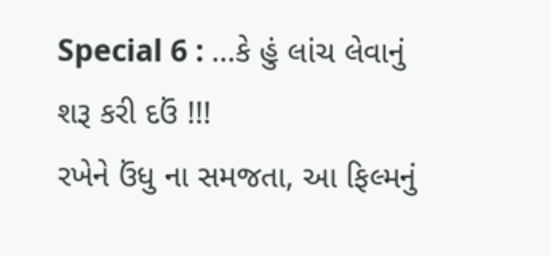Special 6 : ...કે હું લાંચ લેવાનું શરૂ કરી દઉં !!!
રખેને ઉંધુ ના સમજતા, આ ફિલ્મનું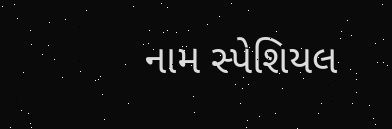નામ સ્પેશિયલ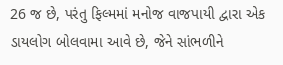26 જ છે, પરંતુ ફિલ્મમાં મનોજ વાજપાયી દ્વારા એક ડાયલોગ બોલવામા આવે છે, જેને સાંભળીને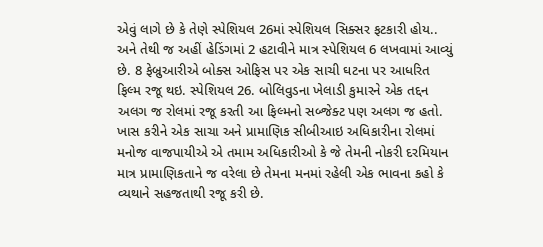એવું લાગે છે કે તેણે સ્પેશિયલ 26માં સ્પેશિયલ સિક્સર ફટકારી હોય.. અને તેથી જ અહીં હેડિંગમાં 2 હટાવીને માત્ર સ્પેશિયલ 6 લખવામાં આવ્યું છે. 8 ફેબ્રુઆરીએ બોક્સ ઓફિસ પર એક સાચી ઘટના પર આધરિત ફિલ્મ રજૂ થઇ. સ્પેશિયલ 26. બોલિવુડના ખેલાડી કુમારને એક તદ્દન અલગ જ રોલમાં રજૂ કરતી આ ફિલ્મનો સબ્જેક્ટ પણ અલગ જ હતો. ખાસ કરીને એક સાચા અને પ્રામાણિક સીબીઆઇ અધિકારીના રોલમાં મનોજ વાજપાયીએ એ તમામ અધિકારીઓ કે જે તેમની નોકરી દરમિયાન માત્ર પ્રામાણિકતાને જ વરેલા છે તેમના મનમાં રહેલી એક ભાવના કહો કે વ્યથાને સહજતાથી રજૂ કરી છે.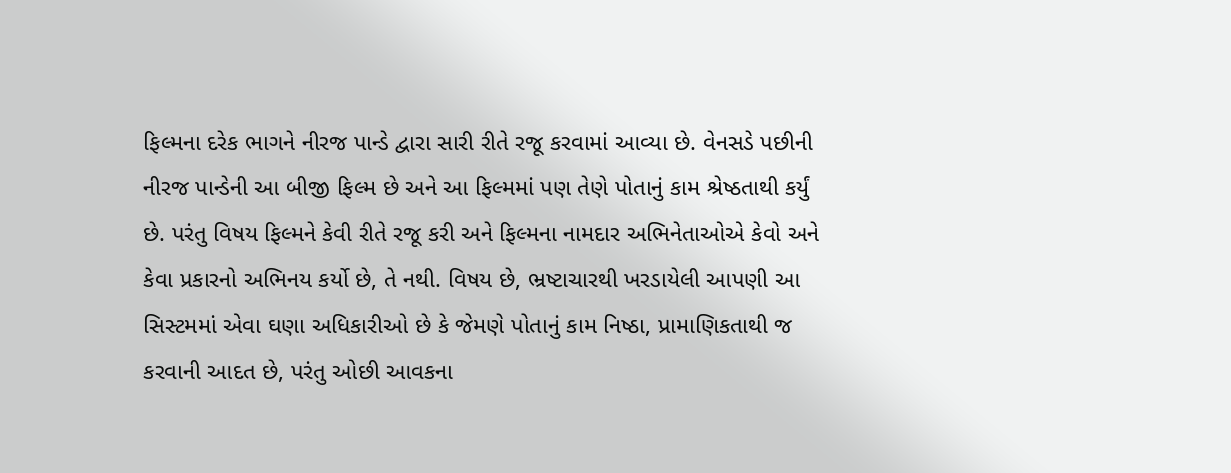ફિલ્મના દરેક ભાગને નીરજ પાન્ડે દ્વારા સારી રીતે રજૂ કરવામાં આવ્યા છે. વેનસડે પછીની નીરજ પાન્ડેની આ બીજી ફિલ્મ છે અને આ ફિલ્મમાં પણ તેણે પોતાનું કામ શ્રેષ્ઠતાથી કર્યું છે. પરંતુ વિષય ફિલ્મને કેવી રીતે રજૂ કરી અને ફિલ્મના નામદાર અભિનેતાઓએ કેવો અને કેવા પ્રકારનો અભિનય કર્યો છે, તે નથી. વિષય છે, ભ્રષ્ટાચારથી ખરડાયેલી આપણી આ સિસ્ટમમાં એવા ઘણા અધિકારીઓ છે કે જેમણે પોતાનું કામ નિષ્ઠા, પ્રામાણિકતાથી જ કરવાની આદત છે, પરંતુ ઓછી આવકના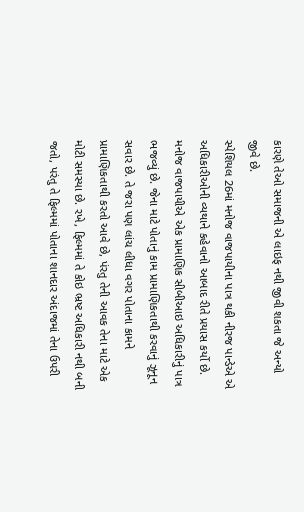કારણે તેઓ સમાજની એ લાઇફ નથી જીવી શકતા જે અન્યો જીવે છે.
સ્પેશિયલ 26માં મનોજ વાજપાયીના પાત્ર થકી નીરજ પાન્ડેએ એ અધિકારીઓની વ્યથાને કહેવાનો આબાદ રીતે પ્રયાસ કર્યો છે. મનોજ વાજપાયીએ એક પ્રામાણિક સીબીઆઇ અધિકારીનું પાત્ર ભજવ્યું છે. જેના માટે પોતાનું કામ પ્રામાણિકતાથી કરવાનું ઝૂનૂન સવાર છે. તે જરા પણ લાંચ લીધા વગર પોતાના કામને પ્રામાણિકતાથી કરતો આવે છે, પંરતુ તેની આવક તેના માટે એક મોટી સમસ્યા છે. રખે, ફિલ્મમાં તે કોઇ ભ્રષ્ટ અધિકારી નથી બની જતો, પરંતુ તે ફિલ્મમાં પોતાના શાનદાર અંદાજમાં તેના ઉપરી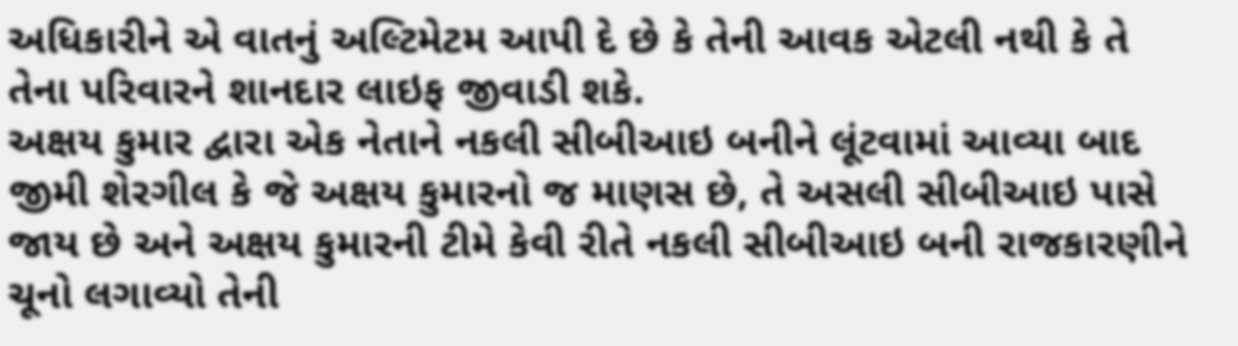અધિકારીને એ વાતનું અલ્ટિમેટમ આપી દે છે કે તેની આવક એટલી નથી કે તે તેના પરિવારને શાનદાર લાઇફ જીવાડી શકે.
અક્ષય કુમાર દ્વારા એક નેતાને નકલી સીબીઆઇ બનીને લૂંટવામાં આવ્યા બાદ જીમી શેરગીલ કે જે અક્ષય કુમારનો જ માણસ છે, તે અસલી સીબીઆઇ પાસે જાય છે અને અક્ષય કુમારની ટીમે કેવી રીતે નકલી સીબીઆઇ બની રાજકારણીને ચૂનો લગાવ્યો તેની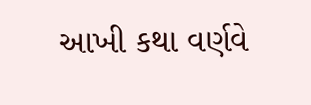આખી કથા વર્ણવે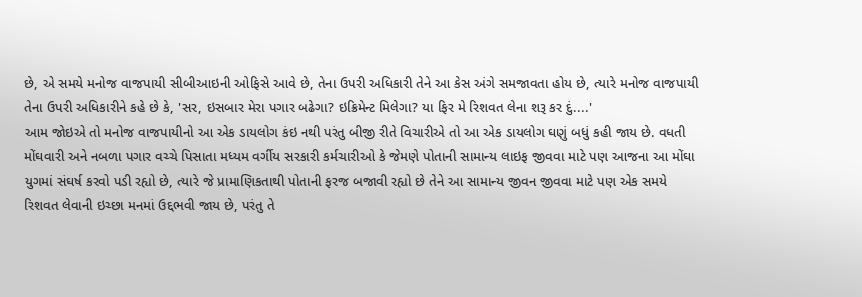છે, એ સમયે મનોજ વાજપાયી સીબીઆઇની ઓફિસે આવે છે, તેના ઉપરી અધિકારી તેને આ કેસ અંગે સમજાવતા હોય છે, ત્યારે મનોજ વાજપાયી તેના ઉપરી અધિકારીને કહે છે કે, 'સર, ઇસબાર મેરા પગાર બઢેગા? ઇક્રિમેન્ટ મિલેગા? યા ફિર મે રિશવત લેના શરૂ કર દું....'
આમ જોઇએ તો મનોજ વાજપાયીનો આ એક ડાયલોગ કંઇ નથી પરંતુ બીજી રીતે વિચારીએ તો આ એક ડાયલોગ ઘણું બધું કહી જાય છે. વધતી મોંઘવારી અને નબળા પગાર વચ્ચે પિસાતા મધ્યમ વર્ગીય સરકારી કર્મચારીઓ કે જેમણે પોતાની સામાન્ય લાઇફ જીવવા માટે પણ આજના આ મોંઘા યુગમાં સંઘર્ષ કરવો પડી રહ્યો છે, ત્યારે જે પ્રામાણિકતાથી પોતાની ફરજ બજાવી રહ્યો છે તેને આ સામાન્ય જીવન જીવવા માટે પણ એક સમયે રિશવત લેવાની ઇચ્છા મનમાં ઉદ્દભવી જાય છે, પરંતુ તે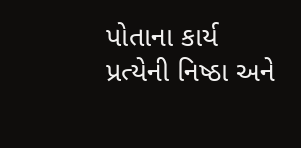પોતાના કાર્ય પ્રત્યેની નિષ્ઠા અને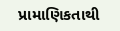પ્રામાણિકતાથી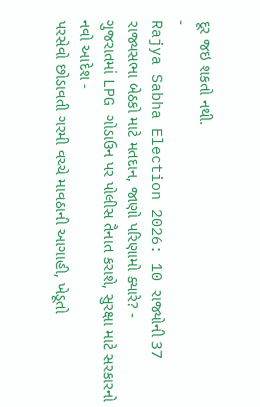દૂર જઇ શકતો નથી.
-
Rajya Sabha Election 2026: 10 રાજ્યોની 37 રાજ્યસભા બેઠકો માટે મતદાન, જાણો પરિણામો ક્યારે? -
ગુજરાતમાં LPG ગોડાઉન પર પોલીસ તૈનાત કરાશે, સુરક્ષા માટે સરકારનો નવો આદેશ -
પરસેવો છોડાવતી ગરમી વચ્ચે માવઠાની આગાહી, ખેડૂતો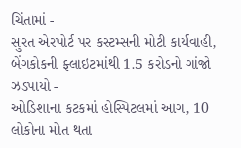ચિંતામાં -
સુરત એરપોર્ટ પર કસ્ટમ્સની મોટી કાર્યવાહી, બેંગકોકની ફ્લાઇટમાંથી 1.5 કરોડનો ગાંજો ઝડપાયો -
ઓડિશાના કટકમાં હોસ્પિટલમાં આગ, 10 લોકોના મોત થતા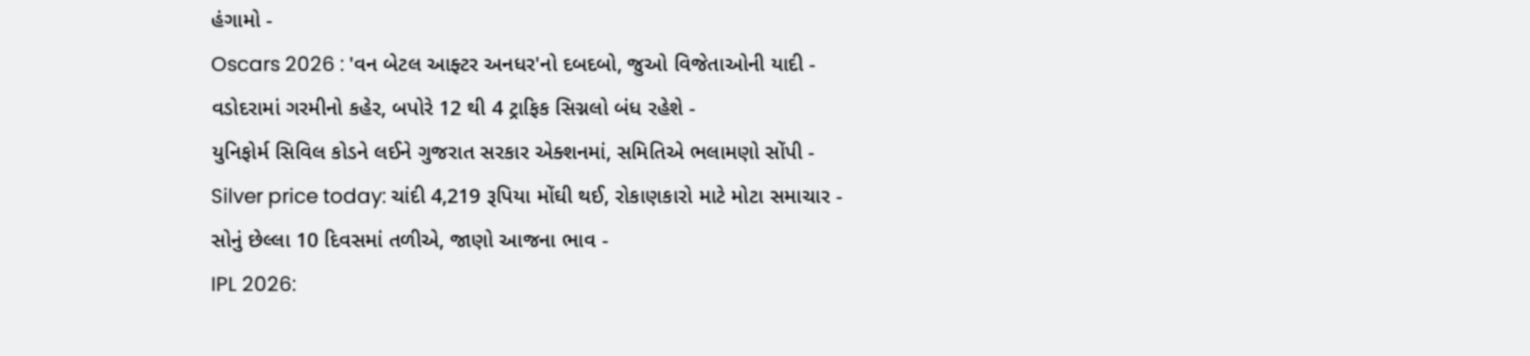હંગામો -
Oscars 2026 : 'વન બેટલ આફ્ટર અનધર'નો દબદબો, જુઓ વિજેતાઓની યાદી -
વડોદરામાં ગરમીનો કહેર, બપોરે 12 થી 4 ટ્રાફિક સિગ્નલો બંધ રહેશે -
યુનિફોર્મ સિવિલ કોડને લઈને ગુજરાત સરકાર એક્શનમાં, સમિતિએ ભલામણો સોંપી -
Silver price today: ચાંદી 4,219 રૂપિયા મોંઘી થઈ, રોકાણકારો માટે મોટા સમાચાર -
સોનું છેલ્લા 10 દિવસમાં તળીએ, જાણો આજના ભાવ -
IPL 2026: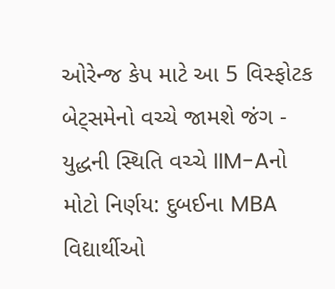ઓરેન્જ કેપ માટે આ 5 વિસ્ફોટક બેટ્સમેનો વચ્ચે જામશે જંગ -
યુદ્ધની સ્થિતિ વચ્ચે IIM-Aનો મોટો નિર્ણય: દુબઈના MBA વિદ્યાર્થીઓ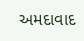અમદાવાદ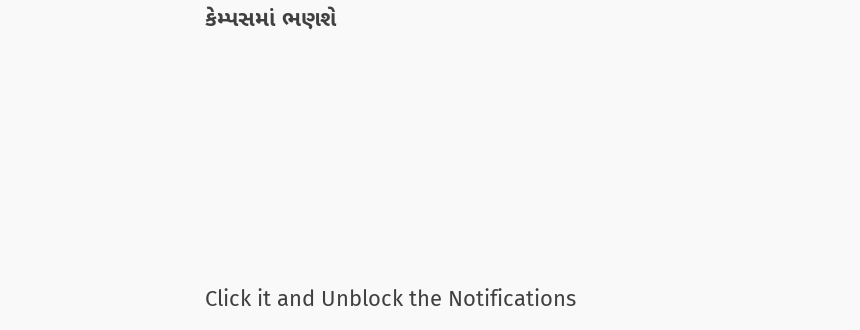કેમ્પસમાં ભણશે







Click it and Unblock the Notifications